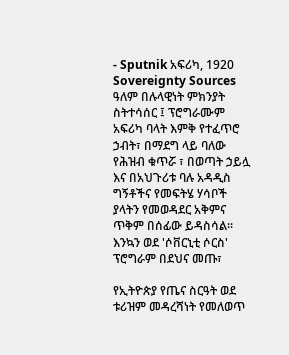- Sputnik አፍሪካ, 1920
Sovereignty Sources
ዓለም በሉላዊነት ምክንያት ስትተሳሰር ፤ ፕሮግራሙም አፍሪካ ባላት እምቅ የተፈጥሮ ኃብት፣ በማደግ ላይ ባለው የሕዝብ ቁጥሯ ፣ በወጣት ኃይሏ እና በአህጉሪቱ ባሉ አዳዲስ ግኝቶችና የመፍትሄ ሃሳቦች ያላትን የመወዳደር አቅምና ጥቅም በሰፊው ይዳስሳል፡፡ እንኳን ወደ 'ሶቨርኒቲ ሶርስ' ፕሮግራም በደህና መጡ፣

የኢትዮጵያ የጤና ስርዓት ወደ ቱሪዝም መዳረሻነት የመለወጥ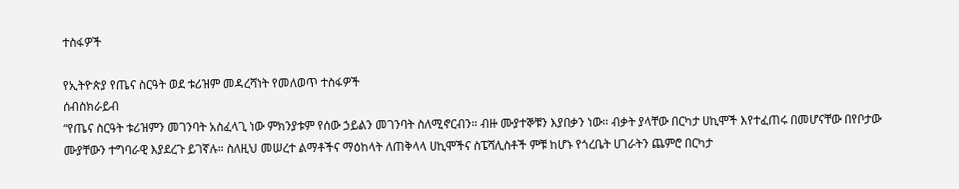ተስፋዎች

የኢትዮጵያ የጤና ስርዓት ወደ ቱሪዝም መዳረሻነት የመለወጥ ተስፋዎች
ሰብስክራይብ
“የጤና ስርዓት ቱሪዝምን መገንባት አስፈላጊ ነው ምክንያቱም የሰው ኃይልን መገንባት ስለሚኖርብን። ብዙ ሙያተኞቹን እያበቃን ነው። ብቃት ያላቸው በርካታ ሀኪሞች እየተፈጠሩ በመሆናቸው በየቦታው ሙያቸውን ተግባራዊ እያደረጉ ይገኛሉ። ስለዚህ መሠረተ ልማቶችና ማዕከላት ለጠቅላላ ሀኪሞችና ስፔሻሊስቶች ምቹ ከሆኑ የጎረቤት ሀገራትን ጨምሮ በርካታ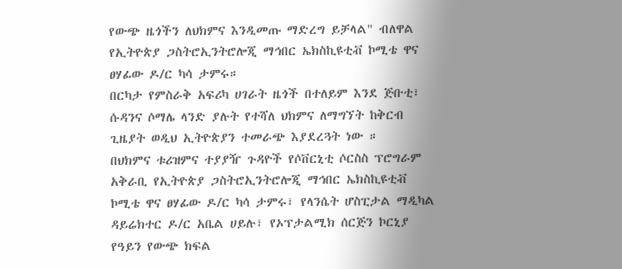የውጭ ዜጎችን ለህክምና እንዲመጡ ማድረግ ይቻላል" ብለዋል የኢትዮጵያ ጋስትሮኢንትሮሎጂ ማኅበር ኤክስኪዩቲቭ ኮሚቴ ዋና ፀሃፊው ዶ/ር ካሳ ታምሩ።
በርካታ የምስራቅ አፍሪካ ሀገራት ዜጎች በተለይም እንደ ጅቡቲ፣ ሱዳንና ሶማሌ ላንድ ያሉት የተሻለ ህክምና ለማግኘት ከቅርብ ጊዜያት ወዲህ ኢትዮጵያን ተመራጭ እያደረጓት ነው ።
በህክምና ቱሪዝምና ተያያዥ ጉዳዮች የሶቨርኒቲ ሶርስስ ፕሮግራም አቅራቢ የኢትዮጵያ ጋስትሮኢንትሮሎጂ ማኅበር ኤክስኪዩቲቭ ኮሚቴ ዋና ፀሃፊው ዶ/ር ካሳ ታምሩ፣ የላንሴት ሆስፒታል ማዲካል ዳይሬክተር ዶ/ር አቤል ሀይሉ፣ የኦፕታልሚክ ሰርጅን ኮርኒያ የዓይን የውጭ ክፍል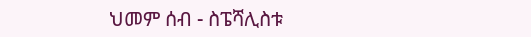ህመም ሰብ - ስፔሻሊስቱ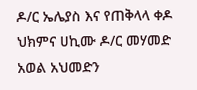ዶ/ር ኤሌያስ እና የጠቅላላ ቀዶ ህክምና ሀኪሙ ዶ/ር መሃመድ አወል አህመድን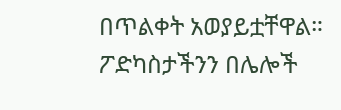በጥልቀት አወያይቷቸዋል።
ፖድካስታችንን በሌሎች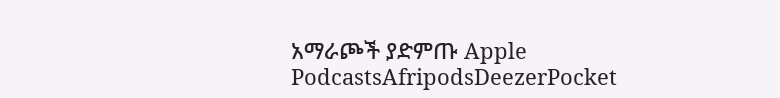አማራጮች ያድምጡ Apple PodcastsAfripodsDeezerPocket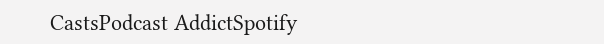CastsPodcast AddictSpotify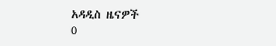አዳዲስ ዜናዎች
0